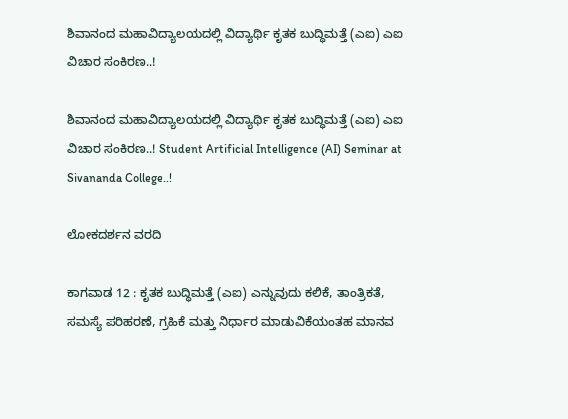ಶಿವಾನಂದ ಮಹಾವಿದ್ಯಾಲಯದಲ್ಲಿ ವಿದ್ಯಾರ್ಥಿ ಕೃತಕ ಬುದ್ಧಿಮತ್ತೆ (ಎಐ) ಎಐ ವಿಚಾರ ಸಂಕಿರಣ..!

ಶಿವಾನಂದ ಮಹಾವಿದ್ಯಾಲಯದಲ್ಲಿ ವಿದ್ಯಾರ್ಥಿ ಕೃತಕ ಬುದ್ಧಿಮತ್ತೆ (ಎಐ) ಎಐ ವಿಚಾರ ಸಂಕಿರಣ..! Student Artificial Intelligence (AI) Seminar at Sivananda College..!

ಲೋಕದರ್ಶನ ವರದಿ

ಕಾಗವಾಡ 12 : ಕೃತಕ ಬುದ್ಧಿಮತ್ತೆ (ಎಐ) ಎನ್ನುವುದು ಕಲಿಕೆ, ತಾಂತ್ರಿಕತೆ, ಸಮಸ್ಯೆ ಪರಿಹರಣೆ, ಗ್ರಹಿಕೆ ಮತ್ತು ನಿರ್ಧಾರ ಮಾಡುವಿಕೆಯಂತಹ ಮಾನವ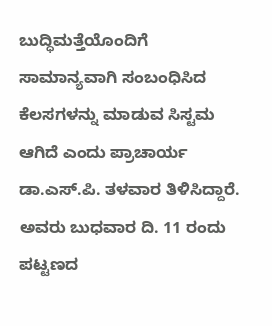ಬುದ್ಧಿಮತ್ತೆಯೊಂದಿಗೆ ಸಾಮಾನ್ಯವಾಗಿ ಸಂಬಂಧಿಸಿದ ಕೆಲಸಗಳನ್ನು ಮಾಡುವ ಸಿಸ್ಟಮ ಆಗಿದೆ ಎಂದು ಪ್ರಾಚಾರ್ಯ ಡಾ.ಎಸ್‌.ಪಿ. ತಳವಾರ ತಿಳಿಸಿದ್ದಾರೆ. ಅವರು ಬುಧವಾರ ದಿ. 11 ರಂದು ಪಟ್ಟಣದ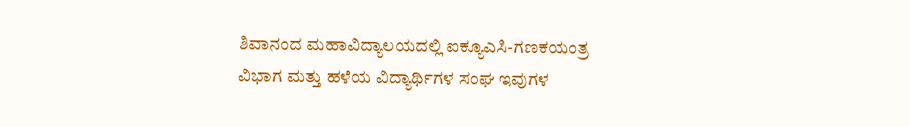ಶಿವಾನಂದ ಮಹಾವಿದ್ಯಾಲಯದಲ್ಲಿ ಐಕ್ಯೂಎಸಿ-ಗಣಕಯಂತ್ರ ವಿಭಾಗ ಮತ್ತು ಹಳೆಯ ವಿದ್ಯಾರ್ಥಿಗಳ ಸಂಘ ಇವುಗಳ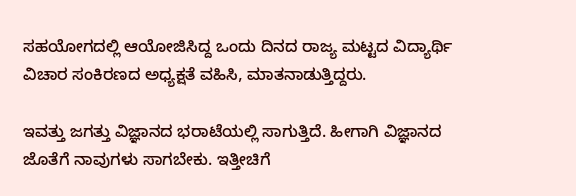ಸಹಯೋಗದಲ್ಲಿ ಆಯೋಜಿಸಿದ್ದ ಒಂದು ದಿನದ ರಾಜ್ಯ ಮಟ್ಟದ ವಿದ್ಯಾರ್ಥಿ ವಿಚಾರ ಸಂಕಿರಣದ ಅಧ್ಯಕ್ಷತೆ ವಹಿಸಿ, ಮಾತನಾಡುತ್ತಿದ್ದರು.

ಇವತ್ತು ಜಗತ್ತು ವಿಜ್ಞಾನದ ಭರಾಟೆಯಲ್ಲಿ ಸಾಗುತ್ತಿದೆ. ಹೀಗಾಗಿ ವಿಜ್ಞಾನದ ಜೊತೆಗೆ ನಾವುಗಳು ಸಾಗಬೇಕು. ಇತ್ತೀಚಿಗೆ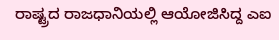ರಾಷ್ಟ್ರದ ರಾಜಧಾನಿಯಲ್ಲಿ ಆಯೋಜಿಸಿದ್ದ ಎಐ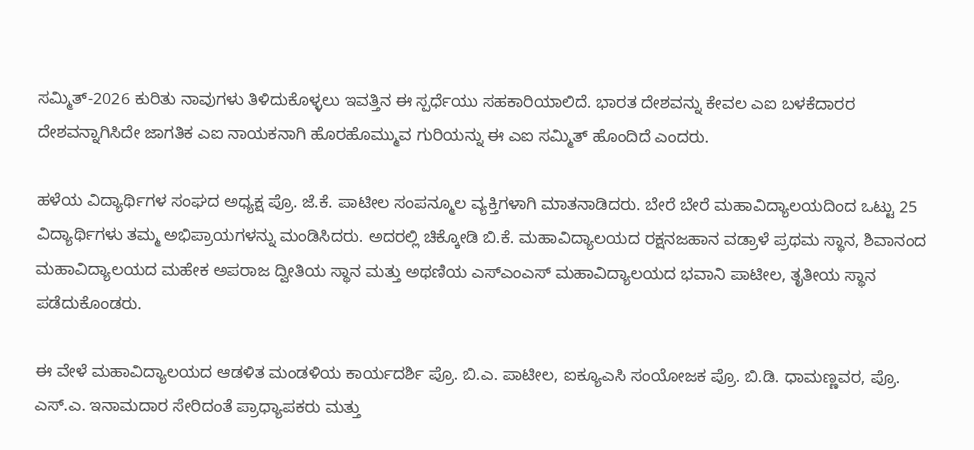ಸಮ್ಮಿತ್‌-2026 ಕುರಿತು ನಾವುಗಳು ತಿಳಿದುಕೊಳ್ಳಲು ಇವತ್ತಿನ ಈ ಸ್ಪರ್ಧೆಯು ಸಹಕಾರಿಯಾಲಿದೆ. ಭಾರತ ದೇಶವನ್ನು ಕೇವಲ ಎಐ ಬಳಕೆದಾರರ ದೇಶವನ್ನಾಗಿಸಿದೇ ಜಾಗತಿಕ ಎಐ ನಾಯಕನಾಗಿ ಹೊರಹೊಮ್ಮುವ ಗುರಿಯನ್ನು ಈ ಎಐ ಸಮ್ಮಿತ್ ಹೊಂದಿದೆ ಎಂದರು.

ಹಳೆಯ ವಿದ್ಯಾರ್ಥಿಗಳ ಸಂಘದ ಅಧ್ಯಕ್ಷ ಪ್ರೊ. ಜೆ.ಕೆ. ಪಾಟೀಲ ಸಂಪನ್ಮೂಲ ವ್ಯಕ್ತಿಗಳಾಗಿ ಮಾತನಾಡಿದರು. ಬೇರೆ ಬೇರೆ ಮಹಾವಿದ್ಯಾಲಯದಿಂದ ಒಟ್ಟು 25 ವಿದ್ಯಾರ್ಥಿಗಳು ತಮ್ಮ ಅಭಿಪ್ರಾಯಗಳನ್ನು ಮಂಡಿಸಿದರು. ಅದರಲ್ಲಿ ಚಿಕ್ಕೋಡಿ ಬಿ.ಕೆ. ಮಹಾವಿದ್ಯಾಲಯದ ರಕ್ಷನಜಹಾನ ವಡ್ರಾಳೆ ಪ್ರಥಮ ಸ್ಥಾನ, ಶಿವಾನಂದ ಮಹಾವಿದ್ಯಾಲಯದ ಮಹೇಕ ಅಪರಾಜ ದ್ವೀತಿಯ ಸ್ಥಾನ ಮತ್ತು ಅಥಣಿಯ ಎಸ್‌ಎಂಎಸ್ ಮಹಾವಿದ್ಯಾಲಯದ ಭವಾನಿ ಪಾಟೀಲ, ತೃತೀಯ ಸ್ಥಾನ ಪಡೆದುಕೊಂಡರು.

ಈ ವೇಳೆ ಮಹಾವಿದ್ಯಾಲಯದ ಆಡಳಿತ ಮಂಡಳಿಯ ಕಾರ್ಯದರ್ಶಿ ಪ್ರೊ. ಬಿ.ಎ. ಪಾಟೀಲ, ಐಕ್ಯೂಎಸಿ ಸಂಯೋಜಕ ಪ್ರೊ. ಬಿ.ಡಿ. ಧಾಮಣ್ಣವರ, ಪ್ರೊ. ಎಸ್‌.ಎ. ಇನಾಮದಾರ ಸೇರಿದಂತೆ ಪ್ರಾಧ್ಯಾಪಕರು ಮತ್ತು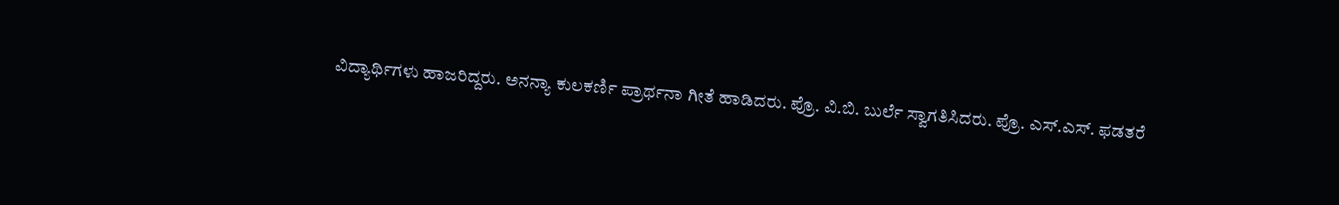ವಿದ್ಯಾರ್ಥಿಗಳು ಹಾಜರಿದ್ದರು. ಅನನ್ಯಾ ಕುಲಕರ್ಣಿ ಪ್ರಾರ್ಥನಾ ಗೀತೆ ಹಾಡಿದರು. ಪ್ರೊ. ವಿ.ಬಿ. ಬುರ್ಲೆ ಸ್ವಾಗತಿಸಿದರು. ಪ್ರೊ. ಎಸ್‌.ಎಸ್‌. ಫಡತರೆ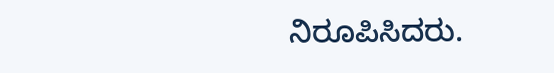ನಿರೂಪಿಸಿದರು.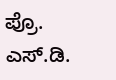ಪ್ರೊ. ಎಸ್‌.ಡಿ.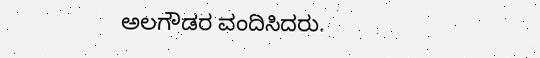ಅಲಗೌಡರ ವಂದಿಸಿದರು.